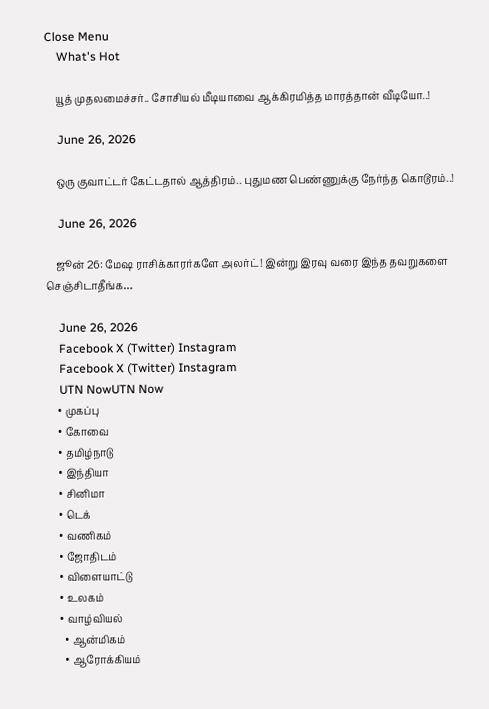Close Menu
    What's Hot

    யூத் முதலமைச்சர்.. சோசியல் மீடியாவை ஆக்கிரமித்த மாரத்தான் வீடியோ..!

    June 26, 2026

    ஒரு குவாட்டர் கேட்டதால் ஆத்திரம்.. புதுமண பெண்ணுக்கு நேர்ந்த கொடூரம்..!

    June 26, 2026

    ஜூன் 26: மேஷ ராசிக்காரர்களே அலர்ட்! இன்று இரவு வரை இந்த தவறுகளை செஞ்சிடாதீங்க…

    June 26, 2026
    Facebook X (Twitter) Instagram
    Facebook X (Twitter) Instagram
    UTN NowUTN Now
    • முகப்பு
    • கோவை
    • தமிழ்நாடு
    • இந்தியா
    • சினிமா
    • டெக்
    • வணிகம்
    • ஜோதிடம்
    • விளையாட்டு
    • உலகம்
    • வாழ்வியல்
      • ஆன்மிகம்
      • ஆரோக்கியம்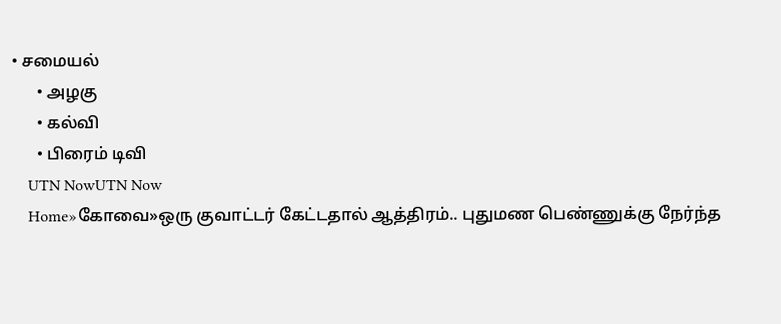• சமையல்
      • அழகு
      • கல்வி
      • பிரைம் டிவி
    UTN NowUTN Now
    Home»கோவை»ஒரு குவாட்டர் கேட்டதால் ஆத்திரம்.. புதுமண பெண்ணுக்கு நேர்ந்த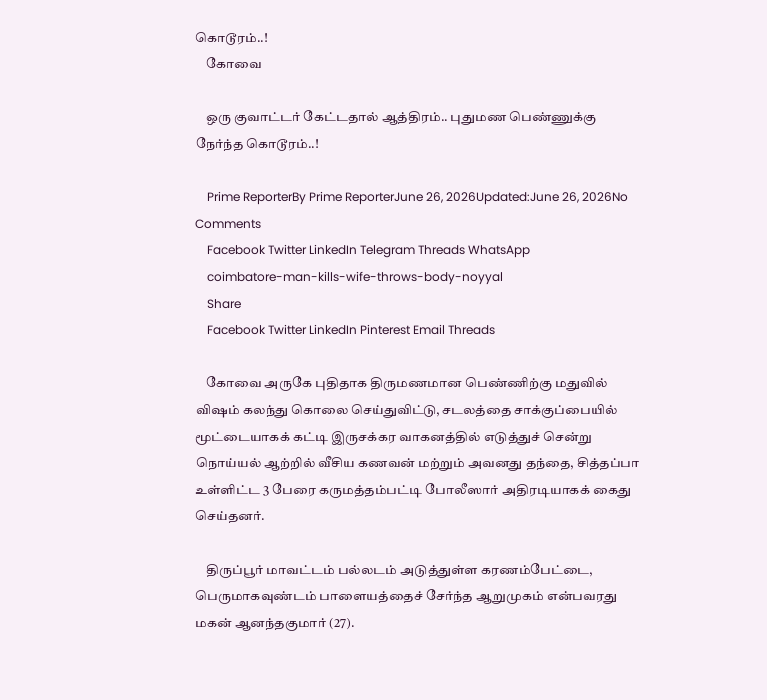கொடூரம்..!
    கோவை

    ஒரு குவாட்டர் கேட்டதால் ஆத்திரம்.. புதுமண பெண்ணுக்கு நேர்ந்த கொடூரம்..!

    Prime ReporterBy Prime ReporterJune 26, 2026Updated:June 26, 2026No Comments
    Facebook Twitter LinkedIn Telegram Threads WhatsApp
    coimbatore-man-kills-wife-throws-body-noyyal
    Share
    Facebook Twitter LinkedIn Pinterest Email Threads

    கோவை அருகே புதிதாக திருமணமான பெண்ணிற்கு மதுவில் விஷம் கலந்து கொலை செய்துவிட்டு, சடலத்தை சாக்குப்பையில் மூட்டையாகக் கட்டி இருசக்கர வாகனத்தில் எடுத்துச் சென்று நொய்யல் ஆற்றில் வீசிய கணவன் மற்றும் அவனது தந்தை, சித்தப்பா உள்ளிட்ட 3 பேரை கருமத்தம்பட்டி போலீஸார் அதிரடியாகக் கைது செய்தனர்.

    திருப்பூர் மாவட்டம் பல்லடம் அடுத்துள்ள கரணம்பேட்டை, பெருமாகவுண்டம் பாளையத்தைச் சேர்ந்த ஆறுமுகம் என்பவரது மகன் ஆனந்தகுமார் (27).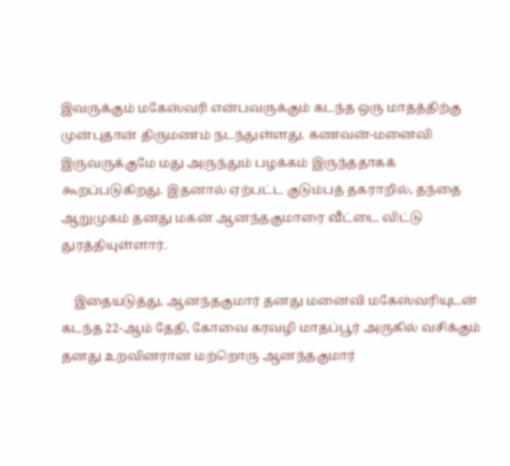இவருக்கும் மகேஸ்வரி என்பவருக்கும் கடந்த ஒரு மாதத்திற்கு முன்புதான் திருமணம் நடந்துள்ளது. கணவன்-மனைவி இருவருக்குமே மது அருந்தும் பழக்கம் இருந்ததாகக் கூறப்படுகிறது. இதனால் ஏற்பட்ட குடும்பத் தகராறில், தந்தை ஆறுமுகம் தனது மகன் ஆனந்தகுமாரை வீட்டை விட்டு துரத்தியுள்ளார்.

    இதையடுத்து, ஆனந்தகுமார் தனது மனைவி மகேஸ்வரியுடன் கடந்த 22-ஆம் தேதி, கோவை கரவழி மாதப்பூர் அருகில் வசிக்கும் தனது உறவினரான மற்றொரு ஆனந்தகுமார்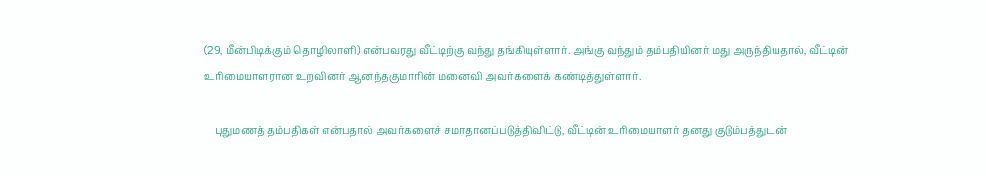(29, மீன்பிடிக்கும் தொழிலாளி) என்பவரது வீட்டிற்கு வந்து தங்கியுள்ளார். அங்கு வந்தும் தம்பதியினர் மது அருந்தியதால், வீட்டின் உரிமையாளரான உறவினர் ஆனந்தகுமாரின் மனைவி அவர்களைக் கண்டித்துள்ளார்.

    புதுமணத் தம்பதிகள் என்பதால் அவர்களைச் சமாதானப்படுத்திவிட்டு, வீட்டின் உரிமையாளர் தனது குடும்பத்துடன்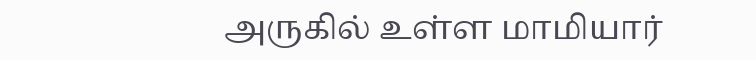அருகில் உள்ள மாமியார்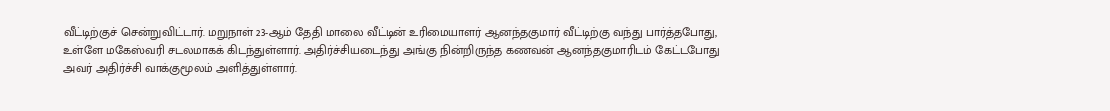வீட்டிற்குச் சென்றுவிட்டார். மறுநாள் 23-ஆம் தேதி மாலை வீட்டின் உரிமையாளர் ஆனந்தகுமார் வீட்டிற்கு வந்து பார்த்தபோது, உள்ளே மகேஸ்வரி சடலமாகக் கிடந்துள்ளார். அதிர்ச்சியடைந்து அங்கு நின்றிருந்த கணவன் ஆனந்தகுமாரிடம் கேட்டபோது அவர் அதிர்ச்சி வாக்குமூலம் அளித்துள்ளார்.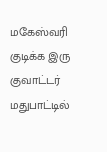மகேஸ்வரி குடிக்க இரு குவாட்டர் மதுபாட்டில்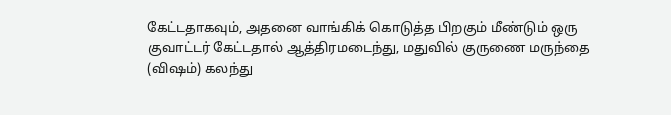கேட்டதாகவும், அதனை வாங்கிக் கொடுத்த பிறகும் மீண்டும் ஒரு குவாட்டர் கேட்டதால் ஆத்திரமடைந்து, மதுவில் குருணை மருந்தை (விஷம்) கலந்து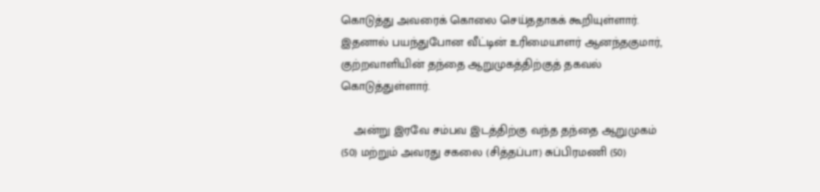கொடுத்து அவரைக் கொலை செய்ததாகக் கூறியுள்ளார். இதனால் பயந்துபோன வீட்டின் உரிமையாளர் ஆனந்தகுமார், குற்றவாளியின் தந்தை ஆறுமுகத்திற்குத் தகவல் கொடுத்துள்ளார்.

    அன்று இரவே சம்பவ இடத்திற்கு வந்த தந்தை ஆறுமுகம் (50) மற்றும் அவரது சகலை (சித்தப்பா) சுப்பிரமணி (50)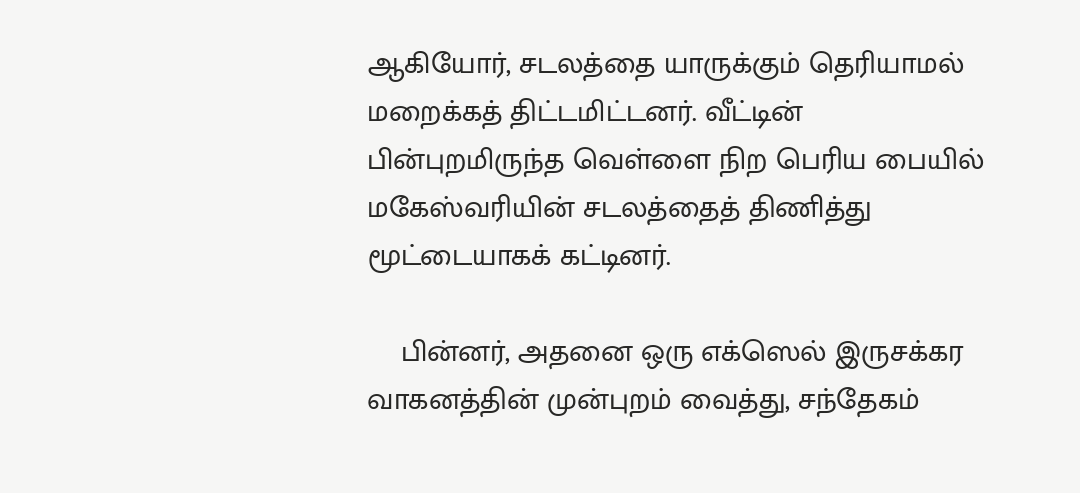ஆகியோர், சடலத்தை யாருக்கும் தெரியாமல் மறைக்கத் திட்டமிட்டனர். வீட்டின் பின்புறமிருந்த வெள்ளை நிற பெரிய பையில் மகேஸ்வரியின் சடலத்தைத் திணித்து மூட்டையாகக் கட்டினர்.

    பின்னர், அதனை ஒரு எக்ஸெல் இருசக்கர வாகனத்தின் முன்புறம் வைத்து, சந்தேகம்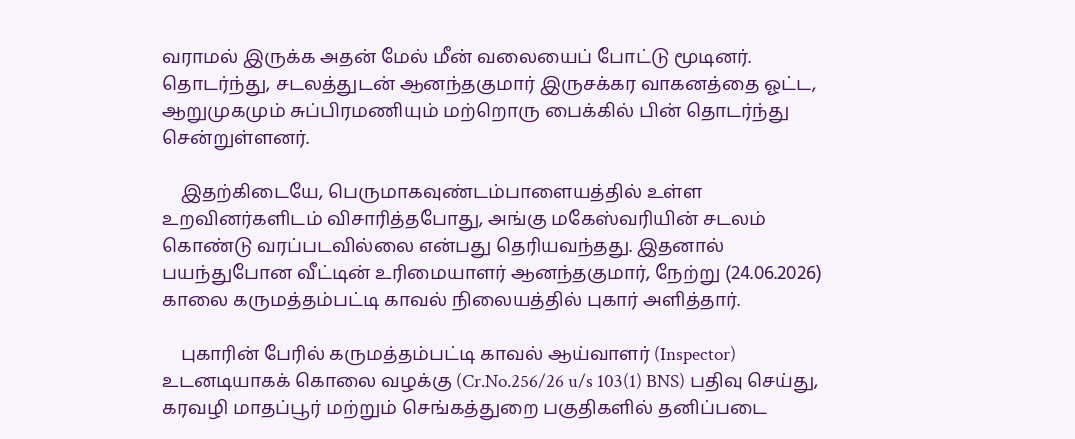வராமல் இருக்க அதன் மேல் மீன் வலையைப் போட்டு மூடினர். தொடர்ந்து, சடலத்துடன் ஆனந்தகுமார் இருசக்கர வாகனத்தை ஓட்ட, ஆறுமுகமும் சுப்பிரமணியும் மற்றொரு பைக்கில் பின் தொடர்ந்து சென்றுள்ளனர்.

    இதற்கிடையே, பெருமாகவுண்டம்பாளையத்தில் உள்ள உறவினர்களிடம் விசாரித்தபோது, அங்கு மகேஸ்வரியின் சடலம் கொண்டு வரப்படவில்லை என்பது தெரியவந்தது. இதனால் பயந்துபோன வீட்டின் உரிமையாளர் ஆனந்தகுமார், நேற்று (24.06.2026) காலை கருமத்தம்பட்டி காவல் நிலையத்தில் புகார் அளித்தார்.

    புகாரின் பேரில் கருமத்தம்பட்டி காவல் ஆய்வாளர் (Inspector) உடனடியாகக் கொலை வழக்கு (Cr.No.256/26 u/s 103(1) BNS) பதிவு செய்து, கரவழி மாதப்பூர் மற்றும் செங்கத்துறை பகுதிகளில் தனிப்படை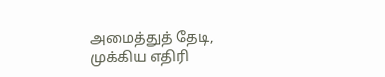அமைத்துத் தேடி, முக்கிய எதிரி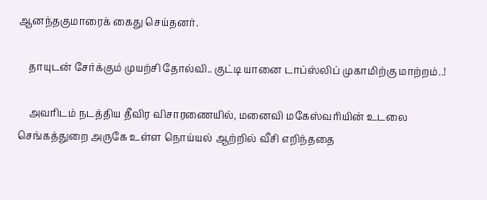ஆனந்தகுமாரைக் கைது செய்தனர்.

    தாயுடன் சேர்க்கும் முயற்சி தோல்வி.. குட்டி யானை டாப்ஸ்லிப் முகாமிற்கு மாற்றம்..!

    அவரிடம் நடத்திய தீவிர விசாரணையில், மனைவி மகேஸ்வரியின் உடலை செங்கத்துறை அருகே உள்ள நொய்யல் ஆற்றில் வீசி எறிந்ததை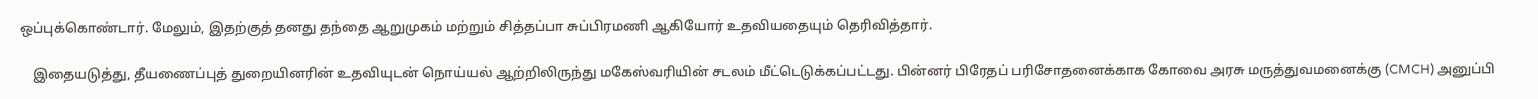ஒப்புக்கொண்டார். மேலும், இதற்குத் தனது தந்தை ஆறுமுகம் மற்றும் சித்தப்பா சுப்பிரமணி ஆகியோர் உதவியதையும் தெரிவித்தார்.

    இதையடுத்து, தீயணைப்புத் துறையினரின் உதவியுடன் நொய்யல் ஆற்றிலிருந்து மகேஸ்வரியின் சடலம் மீட்டெடுக்கப்பட்டது. பின்னர் பிரேதப் பரிசோதனைக்காக கோவை அரசு மருத்துவமனைக்கு (CMCH) அனுப்பி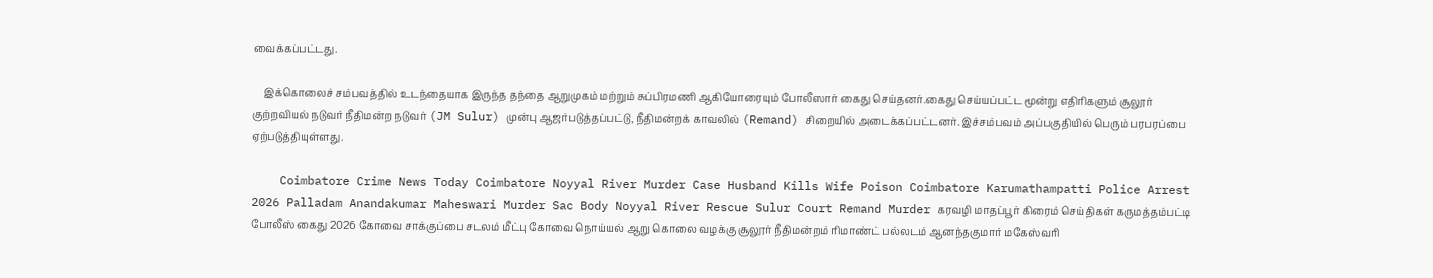வைக்கப்பட்டது.

    இக்கொலைச் சம்பவத்தில் உடந்தையாக இருந்த தந்தை ஆறுமுகம் மற்றும் சுப்பிரமணி ஆகியோரையும் போலீஸார் கைது செய்தனர்.கைது செய்யப்பட்ட மூன்று எதிரிகளும் சூலூர் குற்றவியல் நடுவர் நீதிமன்ற நடுவர் (JM Sulur) முன்பு ஆஜர்படுத்தப்பட்டு, நீதிமன்றக் காவலில் (Remand) சிறையில் அடைக்கப்பட்டனர். இச்சம்பவம் அப்பகுதியில் பெரும் பரபரப்பை ஏற்படுத்தியுள்ளது.

    Coimbatore Crime News Today Coimbatore Noyyal River Murder Case Husband Kills Wife Poison Coimbatore Karumathampatti Police Arrest 2026 Palladam Anandakumar Maheswari Murder Sac Body Noyyal River Rescue Sulur Court Remand Murder கரவழி மாதப்பூர் கிரைம் செய்திகள் கருமத்தம்பட்டி போலீஸ் கைது 2026 கோவை சாக்குப்பை சடலம் மீட்பு கோவை நொய்யல் ஆறு கொலை வழக்கு சூலூர் நீதிமன்றம் ரிமாண்ட் பல்லடம் ஆனந்தகுமார் மகேஸ்வரி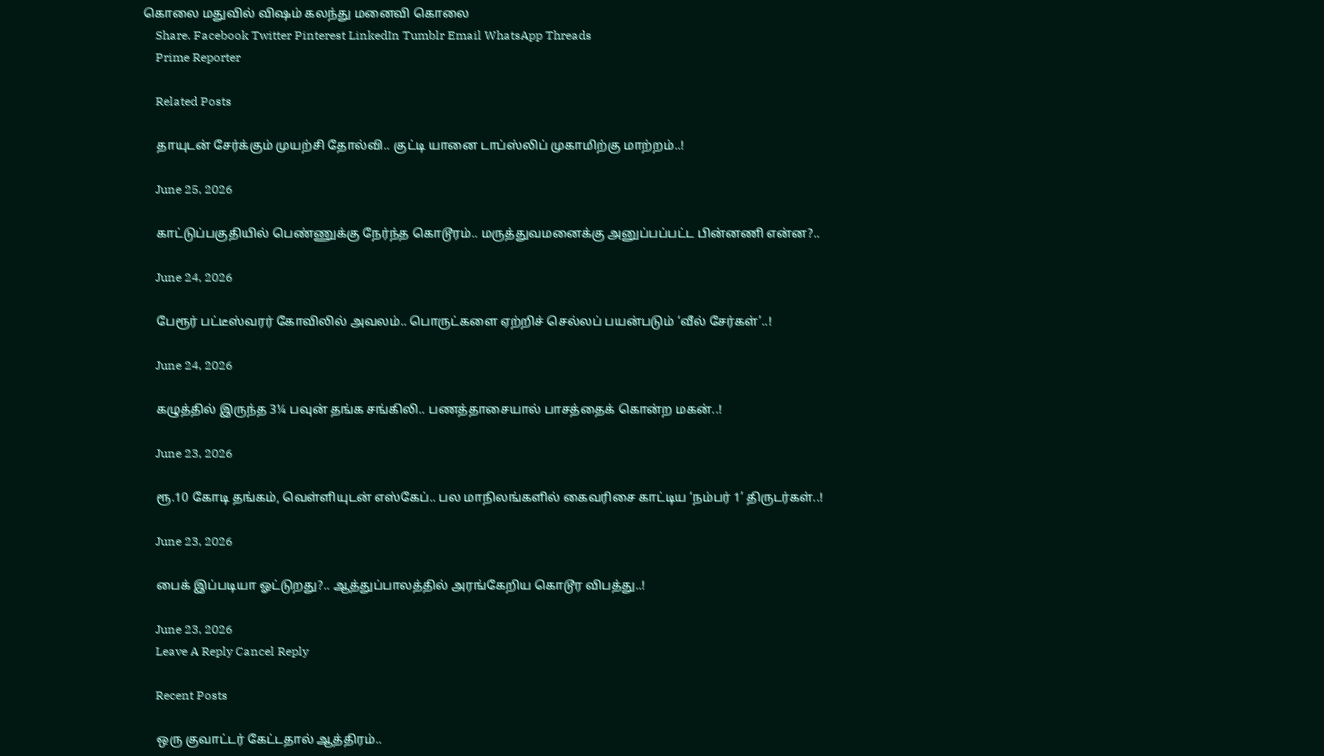கொலை மதுவில் விஷம் கலந்து மனைவி கொலை
    Share. Facebook Twitter Pinterest LinkedIn Tumblr Email WhatsApp Threads
    Prime Reporter

    Related Posts

    தாயுடன் சேர்க்கும் முயற்சி தோல்வி.. குட்டி யானை டாப்ஸ்லிப் முகாமிற்கு மாற்றம்..!

    June 25, 2026

    காட்டுப்பகுதியில் பெண்ணுக்கு நேர்ந்த கொடூரம்.. மருத்துவமனைக்கு அனுப்பப்பட்ட பின்னணி என்ன?..

    June 24, 2026

    பேரூர் பட்டீஸ்வரர் கோவிலில் அவலம்.. பொருட்களை ஏற்றிச் செல்லப் பயன்படும் ‘வீல் சேர்கள்’..!

    June 24, 2026

    கழுத்தில் இருந்த 3¼ பவுன் தங்க சங்கிலி.. பணத்தாசையால் பாசத்தைக் கொன்ற மகன்..!

    June 23, 2026

    ரூ.10 கோடி தங்கம், வெள்ளியுடன் எஸ்கேப்.. பல மாநிலங்களில் கைவரிசை காட்டிய ‘நம்பர் 1’ திருடர்கள்..!

    June 23, 2026

    பைக் இப்படியா ஓட்டுறது?.. ஆத்துப்பாலத்தில் அரங்கேறிய கொடூர விபத்து..!

    June 23, 2026
    Leave A Reply Cancel Reply

    Recent Posts

    ஒரு குவாட்டர் கேட்டதால் ஆத்திரம்..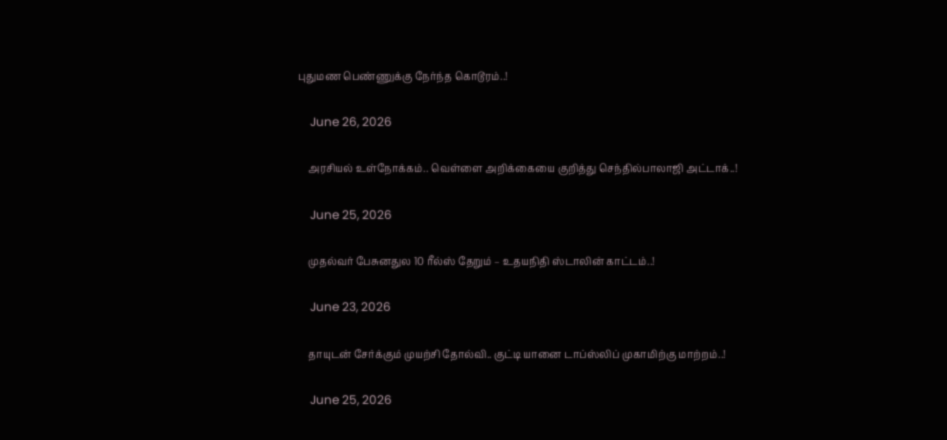புதுமண பெண்ணுக்கு நேர்ந்த கொடூரம்..!

    June 26, 2026

    அரசியல் உள்நோக்கம்.. வெள்ளை அறிக்கையை குறித்து செந்தில்பாலாஜி அட்டாக்..!

    June 25, 2026

    முதல்வர் பேசுனதுல 10 ரீல்ஸ் தேறும் – உதயநிதி ஸ்டாலின் காட்டம்..!

    June 23, 2026

    தாயுடன் சேர்க்கும் முயற்சி தோல்வி.. குட்டி யானை டாப்ஸ்லிப் முகாமிற்கு மாற்றம்..!

    June 25, 2026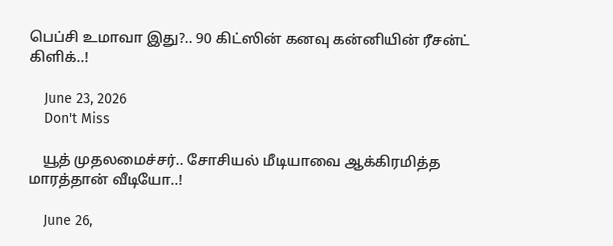பெப்சி உமாவா இது?.. 90 கிட்ஸின் கனவு கன்னியின் ரீசன்ட் கிளிக்..!

    June 23, 2026
    Don't Miss

    யூத் முதலமைச்சர்.. சோசியல் மீடியாவை ஆக்கிரமித்த மாரத்தான் வீடியோ..!

    June 26,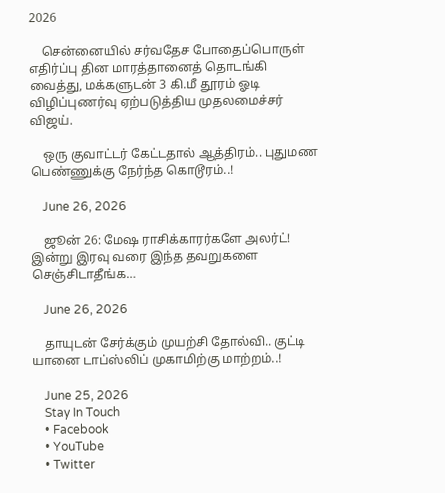2026

    சென்னையில் சர்வதேச போதைப்பொருள் எதிர்ப்பு தின மாரத்தானைத் தொடங்கி வைத்து, மக்களுடன் 3 கி.மீ தூரம் ஓடி விழிப்புணர்வு ஏற்படுத்திய முதலமைச்சர் விஜய்.

    ஒரு குவாட்டர் கேட்டதால் ஆத்திரம்.. புதுமண பெண்ணுக்கு நேர்ந்த கொடூரம்..!

    June 26, 2026

    ஜூன் 26: மேஷ ராசிக்காரர்களே அலர்ட்! இன்று இரவு வரை இந்த தவறுகளை செஞ்சிடாதீங்க…

    June 26, 2026

    தாயுடன் சேர்க்கும் முயற்சி தோல்வி.. குட்டி யானை டாப்ஸ்லிப் முகாமிற்கு மாற்றம்..!

    June 25, 2026
    Stay In Touch
    • Facebook
    • YouTube
    • Twitter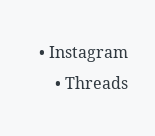• Instagram
    • Threads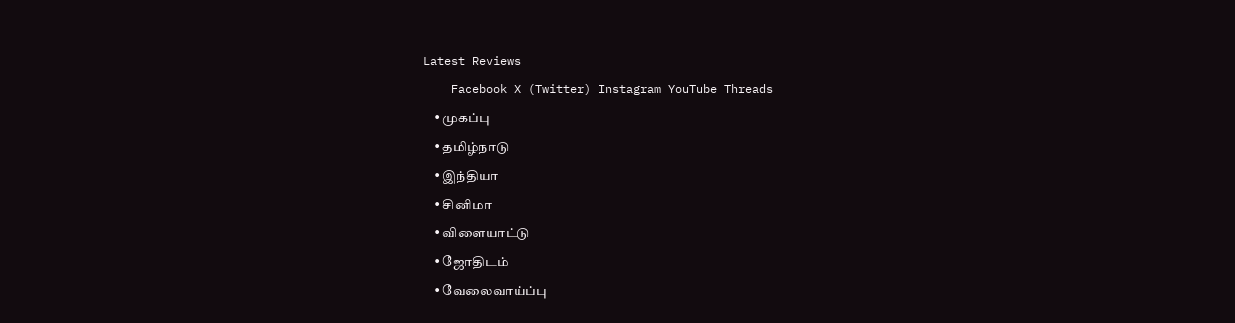Latest Reviews
    Facebook X (Twitter) Instagram YouTube Threads
    • முகப்பு
    • தமிழ்நாடு
    • இந்தியா
    • சினிமா
    • விளையாட்டு
    • ஜோதிடம்
    • வேலைவாய்ப்பு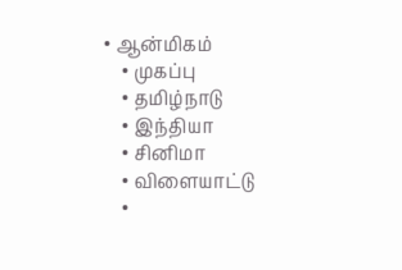• ஆன்மிகம்
    • முகப்பு
    • தமிழ்நாடு
    • இந்தியா
    • சினிமா
    • விளையாட்டு
    •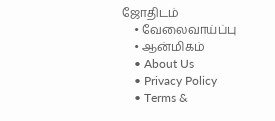ஜோதிடம்
    • வேலைவாய்ப்பு
    • ஆன்மிகம்
    • About Us
    • Privacy Policy
    • Terms &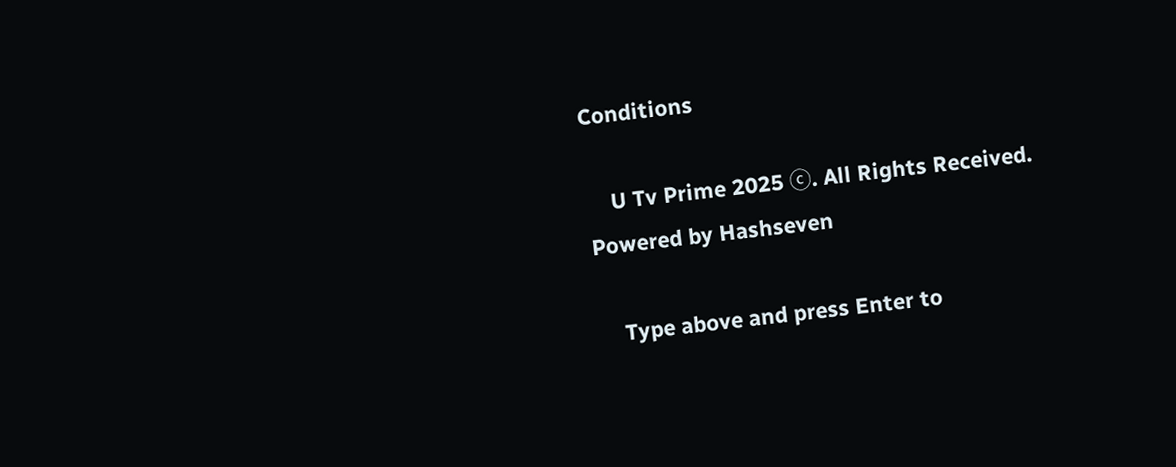Conditions

    U Tv Prime 2025 ⓒ. All Rights Received.  Powered by Hashseven

    Type above and press Enter to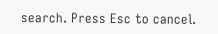search. Press Esc to cancel.